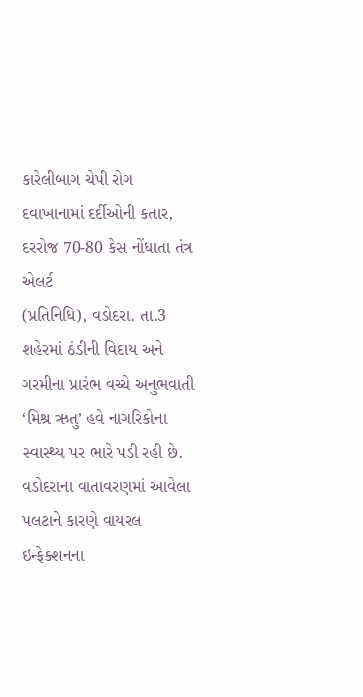કારેલીબાગ ચેપી રોગ દવાખાનામાં દર્દીઓની કતાર, દરરોજ 70-80 કેસ નોંધાતા તંત્ર એલર્ટ
(પ્રતિનિધિ), વડોદરા. તા.3
શહેરમાં ઠંડીની વિદાય અને ગરમીના પ્રારંભ વચ્ચે અનુભવાતી ‘મિશ્ર ઋતુ’ હવે નાગરિકોના સ્વાસ્થ્ય પર ભારે પડી રહી છે. વડોદરાના વાતાવરણમાં આવેલા પલટાને કારણે વાયરલ ઇન્ફેક્શનના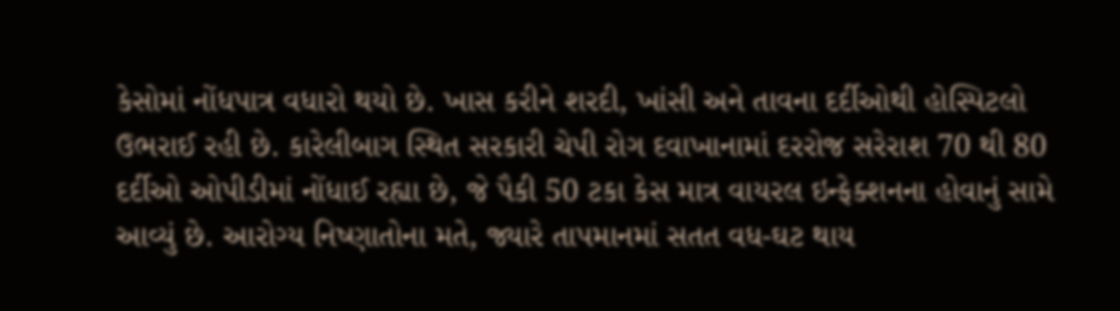કેસોમાં નોંધપાત્ર વધારો થયો છે. ખાસ કરીને શરદી, ખાંસી અને તાવના દર્દીઓથી હોસ્પિટલો ઉભરાઈ રહી છે. કારેલીબાગ સ્થિત સરકારી ચેપી રોગ દવાખાનામાં દરરોજ સરેરાશ 70 થી 80 દર્દીઓ ઓપીડીમાં નોંધાઈ રહ્યા છે, જે પૈકી 50 ટકા કેસ માત્ર વાયરલ ઇન્ફેક્શનના હોવાનું સામે આવ્યું છે. આરોગ્ય નિષ્ણાતોના મતે, જ્યારે તાપમાનમાં સતત વધ-ઘટ થાય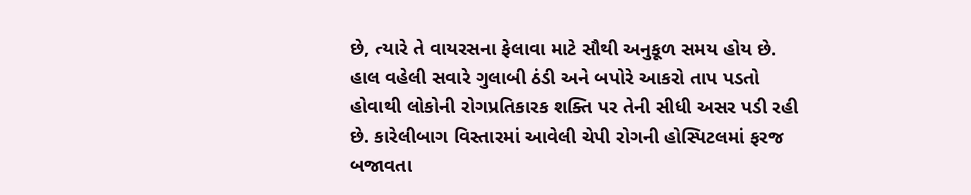છે, ત્યારે તે વાયરસના ફેલાવા માટે સૌથી અનુકૂળ સમય હોય છે. હાલ વહેલી સવારે ગુલાબી ઠંડી અને બપોરે આકરો તાપ પડતો હોવાથી લોકોની રોગપ્રતિકારક શક્તિ પર તેની સીધી અસર પડી રહી છે. કારેલીબાગ વિસ્તારમાં આવેલી ચેપી રોગની હોસ્પિટલમાં ફરજ બજાવતા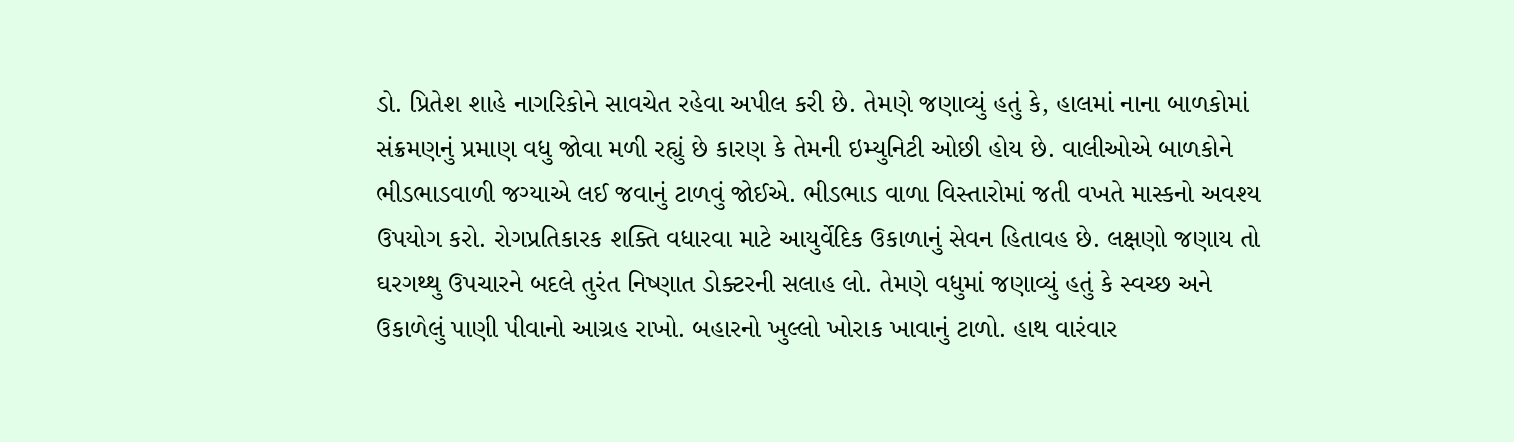ડો. પ્રિતેશ શાહે નાગરિકોને સાવચેત રહેવા અપીલ કરી છે. તેમણે જણાવ્યું હતું કે, હાલમાં નાના બાળકોમાં સંક્રમણનું પ્રમાણ વધુ જોવા મળી રહ્યું છે કારણ કે તેમની ઇમ્યુનિટી ઓછી હોય છે. વાલીઓએ બાળકોને ભીડભાડવાળી જગ્યાએ લઈ જવાનું ટાળવું જોઈએ. ભીડભાડ વાળા વિસ્તારોમાં જતી વખતે માસ્કનો અવશ્ય ઉપયોગ કરો. રોગપ્રતિકારક શક્તિ વધારવા માટે આયુર્વેદિક ઉકાળાનું સેવન હિતાવહ છે. લક્ષણો જણાય તો ઘરગથ્થુ ઉપચારને બદલે તુરંત નિષ્ણાત ડોક્ટરની સલાહ લો. તેમણે વધુમાં જણાવ્યું હતું કે સ્વચ્છ અને ઉકાળેલું પાણી પીવાનો આગ્રહ રાખો. બહારનો ખુલ્લો ખોરાક ખાવાનું ટાળો. હાથ વારંવાર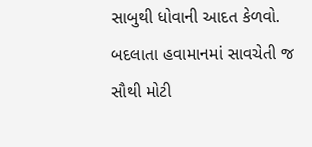સાબુથી ધોવાની આદત કેળવો. બદલાતા હવામાનમાં સાવચેતી જ સૌથી મોટી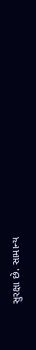સુરક્ષા છે. સામાન્ય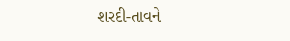શરદી-તાવને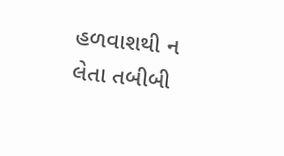હળવાશથી ન લેતા તબીબી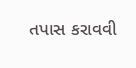તપાસ કરાવવી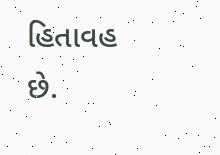હિતાવહ છે.